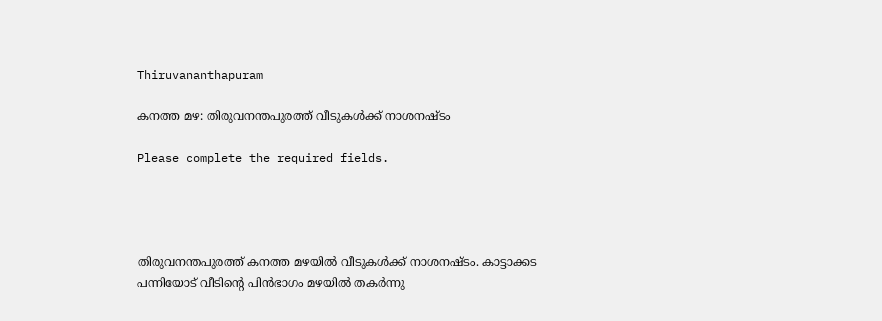Thiruvananthapuram

കനത്ത മഴ: തിരുവനന്തപുരത്ത് വീടുകൾക്ക് നാശനഷ്ടം

Please complete the required fields.




തിരുവനന്തപുരത്ത് കനത്ത മഴയിൽ വീടുകൾക്ക് നാശനഷ്ടം. കാട്ടാക്കട പന്നിയോട് വീടിൻ്റെ പിൻഭാഗം മഴയിൽ തകർന്നു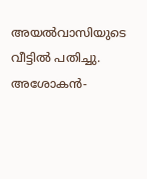അയൽവാസിയുടെ വീട്ടിൽ പതിച്ചു. അശോകൻ-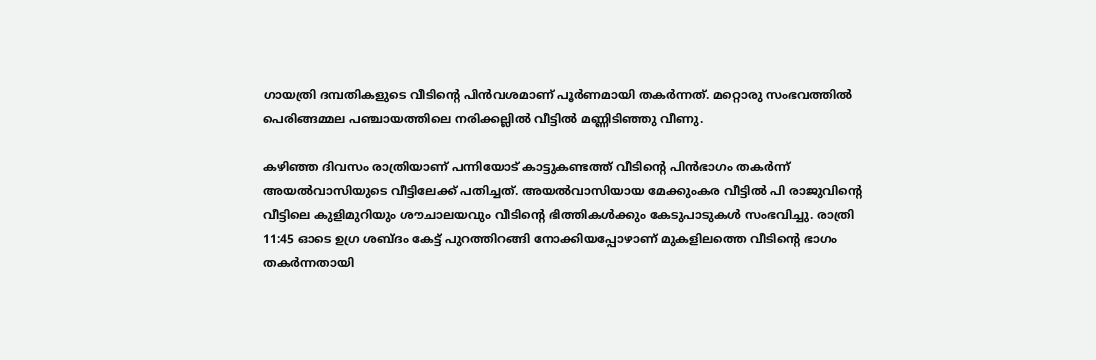ഗായത്രി ദമ്പതികളുടെ വീടിൻ്റെ പിൻവശമാണ് പൂർണമായി തകർന്നത്. മറ്റൊരു സംഭവത്തിൽ പെരിങ്ങമ്മല പഞ്ചായത്തിലെ നരിക്കല്ലിൽ വീട്ടിൽ മണ്ണിടിഞ്ഞു വീണു.

കഴിഞ്ഞ ദിവസം രാത്രിയാണ് പന്നിയോട് കാട്ടുകണ്ടത്ത് വീടിന്റെ പിൻഭാഗം തകർന്ന് അയൽവാസിയുടെ വീട്ടിലേക്ക് പതിച്ചത്. അയൽവാസിയായ മേക്കുംകര വീട്ടിൽ പി രാജുവിന്റെ വീട്ടിലെ കുളിമുറിയും ശൗചാലയവും വീടിൻ്റെ ഭിത്തികൾക്കും കേടുപാടുകൾ സംഭവിച്ചു. രാത്രി 11:45 ഓടെ ഉഗ്ര ശബ്ദം കേട്ട് പുറത്തിറങ്ങി നോക്കിയപ്പോഴാണ് മുകളിലത്തെ വീടിൻ്റെ ഭാഗം തകർന്നതായി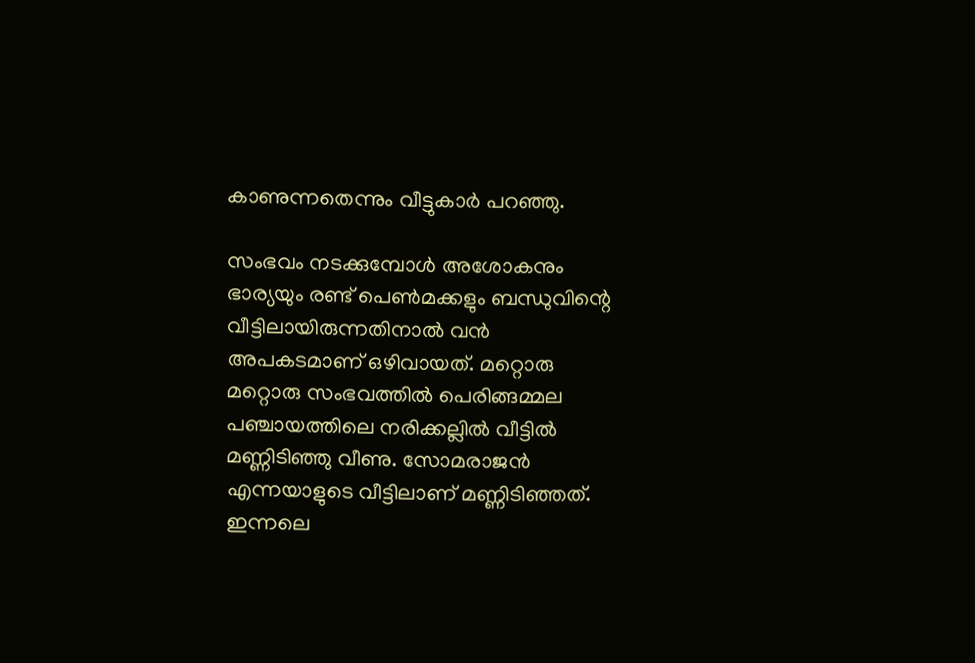കാണുന്നതെന്നും വീട്ടുകാർ പറഞ്ഞു.

സംഭവം നടക്കുമ്പോൾ അശോകനും ഭാര്യയും രണ്ട് പെൺമക്കളും ബന്ധുവിന്റെ വീട്ടിലായിരുന്നതിനാൽ വൻ അപകടമാണ് ഒഴിവായത്. മറ്റൊരു മറ്റൊരു സംഭവത്തിൽ പെരിങ്ങമ്മല പഞ്ചായത്തിലെ നരിക്കല്ലിൽ വീട്ടിൽ മണ്ണിടിഞ്ഞു വീണു. സോമരാജൻ എന്നയാളുടെ വീട്ടിലാണ് മണ്ണിടിഞ്ഞത്. ഇന്നലെ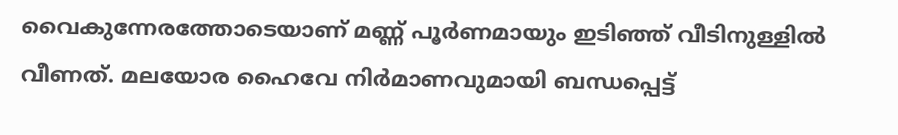വൈകുന്നേരത്തോടെയാണ് മണ്ണ് പൂർണമായും ഇടിഞ്ഞ് വീടിനുള്ളിൽ വീണത്. മലയോര ഹൈവേ നിർമാണവുമായി ബന്ധപ്പെട്ട്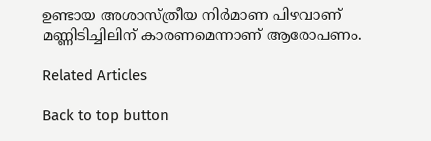ഉണ്ടായ അശാസ്ത്രീയ നിർമാണ പിഴവാണ് മണ്ണിടിച്ചിലിന് കാരണമെന്നാണ് ആരോപണം.

Related Articles

Back to top button